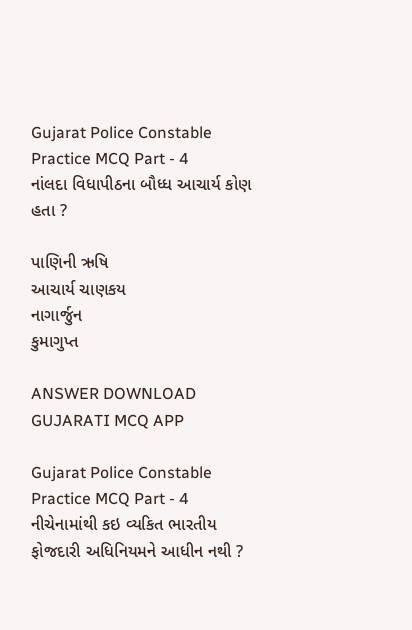Gujarat Police Constable Practice MCQ Part - 4
નાંલદા વિધાપીઠના બૌધ્ધ આચાર્ય કોણ હતા ?

પાણિની ઋષિ
આચાર્ય ચાણકય
નાગાર્જુન
કુમાગુપ્ત

ANSWER DOWNLOAD GUJARATI MCQ APP

Gujarat Police Constable Practice MCQ Part - 4
નીચેનામાંથી કઇ વ્યકિત ભારતીય ફોજદારી અધિનિયમને આધીન નથી ?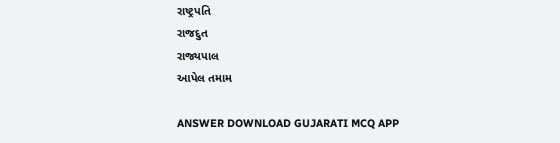રાષ્ટ્રપતિ
રાજદુત
રાજ્યપાલ
આપેલ તમામ

ANSWER DOWNLOAD GUJARATI MCQ APP